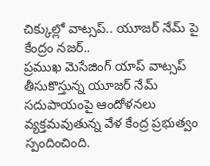చిక్కుల్లో వాట్సప్.. యూజర్ నేమ్ పై కేంద్రం నజర్..
ప్రముఖ మెసేజింగ్ యాప్ వాట్సప్ తీసుకొస్తున్న యూజర్ నేమ్ సదుపాయంపై ఆందోళనలు వ్యక్తమవుతున్న వేళ కేంద్ర ప్రభుత్వం స్పందించింది.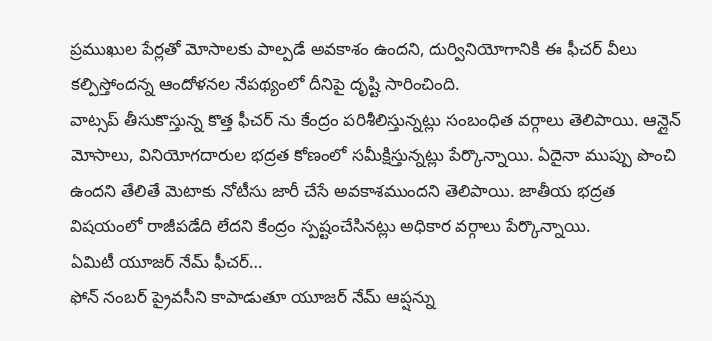ప్రముఖుల పేర్లతో మోసాలకు పాల్పడే అవకాశం ఉందని, దుర్వినియోగానికి ఈ ఫీచర్ వీలు కల్పిస్తోందన్న ఆందోళనల నేపథ్యంలో దీనిపై దృష్టి సారించింది.
వాట్సప్ తీసుకొస్తున్న కొత్త ఫీచర్ ను కేంద్రం పరిశీలిస్తున్నట్లు సంబంధిత వర్గాలు తెలిపాయి. ఆన్లైన్ మోసాలు, వినియోగదారుల భద్రత కోణంలో సమీక్షిస్తున్నట్లు పేర్కొన్నాయి. ఏదైనా ముప్పు పొంచి ఉందని తేలితే మెటాకు నోటీసు జారీ చేసే అవకాశముందని తెలిపాయి. జాతీయ భద్రత విషయంలో రాజీపడేది లేదని కేంద్రం స్పష్టంచేసినట్లు అధికార వర్గాలు పేర్కొన్నాయి.
ఏమిటీ యూజర్ నేమ్ ఫీచర్…
ఫోన్ నంబర్ ప్రైవసీని కాపాడుతూ యూజర్ నేమ్ ఆప్షన్ను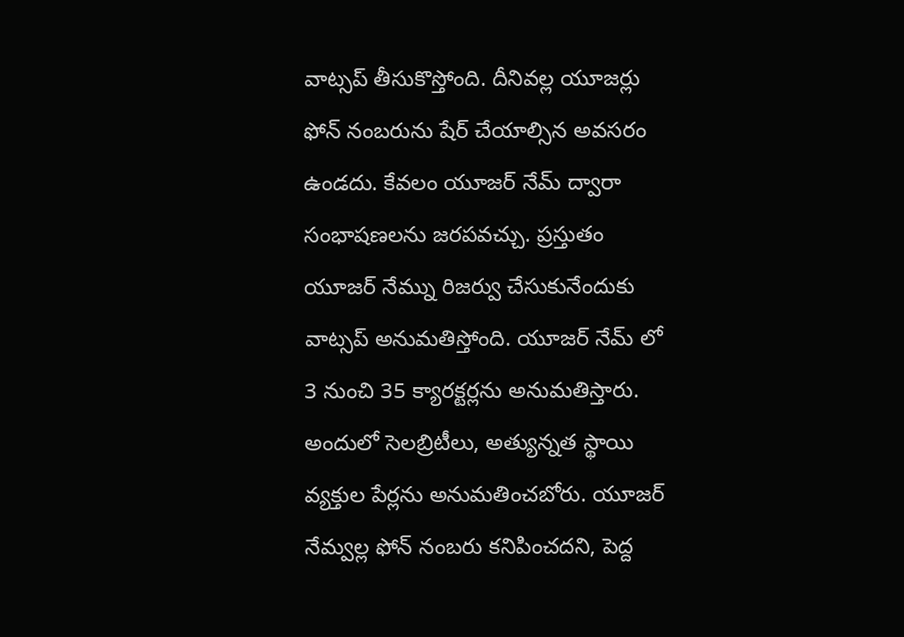వాట్సప్ తీసుకొస్తోంది. దీనివల్ల యూజర్లు ఫోన్ నంబరును షేర్ చేయాల్సిన అవసరం ఉండదు. కేవలం యూజర్ నేమ్ ద్వారా సంభాషణలను జరపవచ్చు. ప్రస్తుతం యూజర్ నేమ్ను రిజర్వు చేసుకునేందుకు వాట్సప్ అనుమతిస్తోంది. యూజర్ నేమ్ లో 3 నుంచి 35 క్యారక్టర్లను అనుమతిస్తారు. అందులో సెలబ్రిటీలు, అత్యున్నత స్థాయి వ్యక్తుల పేర్లను అనుమతించబోరు. యూజర్ నేమ్వల్ల ఫోన్ నంబరు కనిపించదని, పెద్ద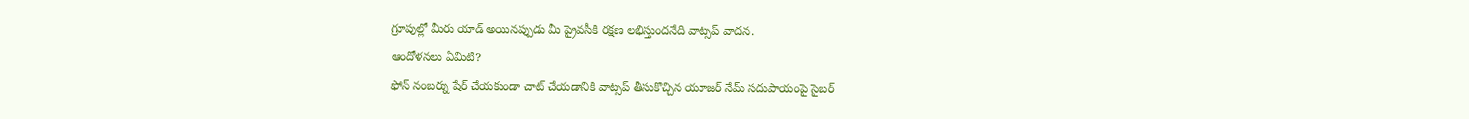గ్రూపుల్లో మీరు యాడ్ అయినప్పుడు మీ ప్రైవసీకి రక్షణ లభిస్తుందనేది వాట్సప్ వాదన.
ఆందోళనలు ఏమిటి?
ఫోన్ నంబర్ను షేర్ చేయకుండా చాట్ చేయడానికి వాట్సప్ తీసుకొచ్చిన యూజర్ నేమ్ సదుపాయంపై సైబర్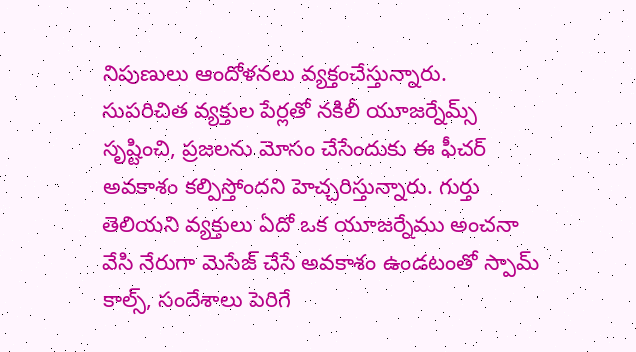నిపుణులు ఆందోళనలు వ్యక్తంచేస్తున్నారు.
సుపరిచిత వ్యక్తుల పేర్లతో నకిలీ యూజర్నేమ్స్ సృష్టించి, ప్రజలను మోసం చేసేందుకు ఈ ఫీచర్ అవకాశం కల్పిస్తోందని హెచ్చరిస్తున్నారు. గుర్తు తెలియని వ్యక్తులు ఏదో ఒక యూజర్నేము అంచనా వేసి నేరుగా మెసేజ్ చేసే అవకాశం ఉండటంతో స్పామ్ కాల్స్, సందేశాలు పెరిగే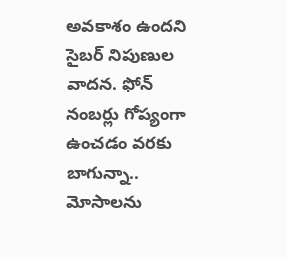అవకాశం ఉందని సైబర్ నిపుణుల వాదన. ఫోన్ నంబర్లు గోప్యంగా ఉంచడం వరకు బాగున్నా.. మోసాలను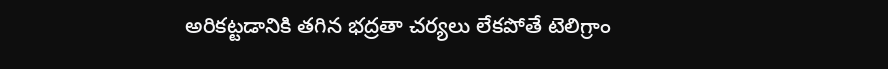అరికట్టడానికి తగిన భద్రతా చర్యలు లేకపోతే టెలిగ్రాం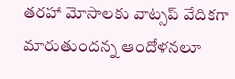తరహా మోసాలకు వాట్సప్ వేదికగా మారుతుందన్న ఆందోళనలూ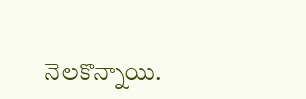నెలకొన్నాయి.